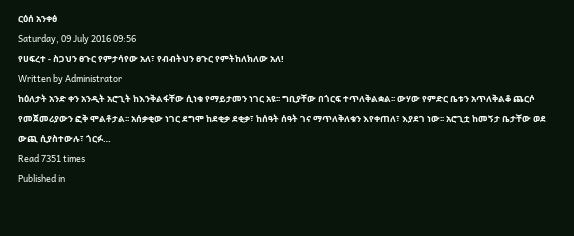ርዕሰ አንቀፅ
Saturday, 09 July 2016 09:56
የሀፍረተ - ስጋህን ፀጉር የምታሳየው አለ፣ የብብትህን ፀጉር የምትከለክለው አለ!
Written by Administrator
ከዕለታት አንድ ቀን አንዲት አሮጊት ከእንቅልፋቸው ሲነቁ የማይታመን ነገር አዩ፡፡ ግቢያቸው በጎርፍ ተጥለቅልቋል፡፡ ውሃው የምድር ቤቱን አጥለቅልቆ ጨርሶ የመጀመሪያውን ፎቅ ሞልቶታል፡፡ አሰቃቂው ነገር ደግሞ ከደቂቃ ደቂቃ፣ ከሰዓት ሰዓት ገና ማጥለቅለቁን እየቀጠለ፣ እያደገ ነው፡፡ አሮጊቷ ከመኝታ ቤታቸው ወደ ውጪ ሲያስተውሉ፣ ጎርፉ…
Read 7351 times
Published in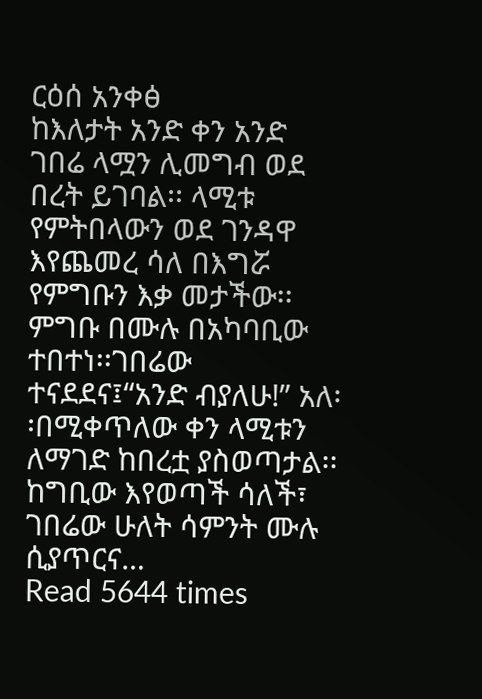ርዕሰ አንቀፅ
ከእለታት አንድ ቀን አንድ ገበሬ ላሟን ሊመግብ ወደ በረት ይገባል፡፡ ላሚቱ የምትበላውን ወደ ገንዳዋ እየጨመረ ሳለ በእግሯ የምግቡን እቃ መታችው፡፡ ምግቡ በሙሉ በአካባቢው ተበተነ፡፡ገበሬው ተናደደና፤“አንድ ብያለሁ!” አለ፡፡በሚቀጥለው ቀን ላሚቱን ለማገድ ከበረቷ ያስወጣታል፡፡ ከግቢው እየወጣች ሳለች፣ ገበሬው ሁለት ሳምንት ሙሉ ሲያጥርና…
Read 5644 times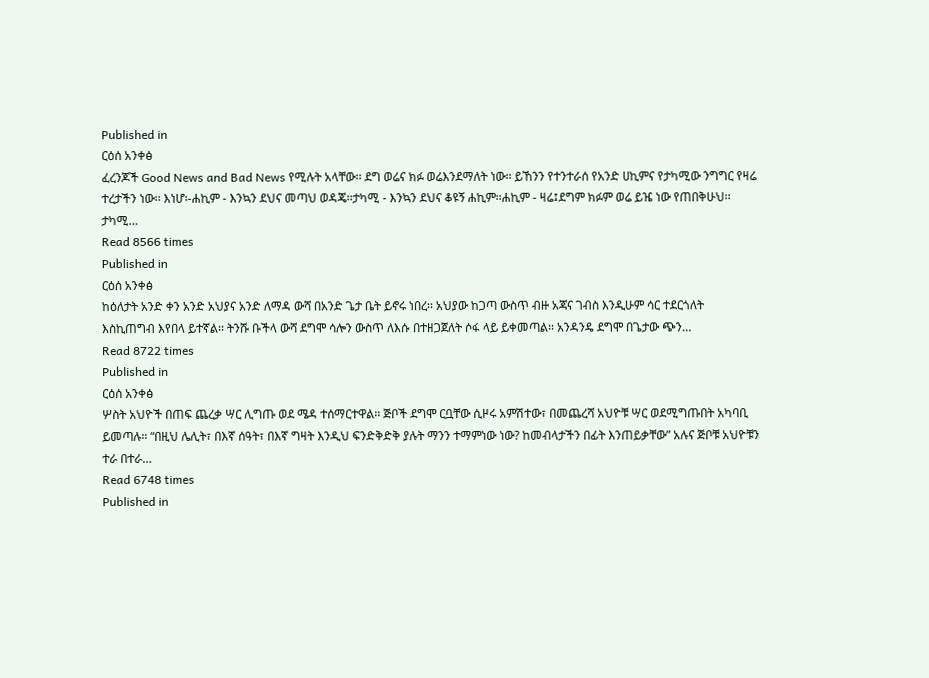Published in
ርዕሰ አንቀፅ
ፈረንጆች Good News and Bad News የሚሉት አላቸው፡፡ ደግ ወሬና ክፉ ወሬእንደማለት ነው፡፡ ይኸንን የተንተራሰ የአንድ ሀኪምና የታካሚው ንግግር የዛሬ ተረታችን ነው፡፡ እነሆ፡-ሐኪም - እንኳን ደህና መጣህ ወዳጄ፡፡ታካሚ - እንኳን ደህና ቆዩኝ ሐኪም፡፡ሐኪም - ዛሬ፤ደግም ክፉም ወሬ ይዤ ነው የጠበቅሁህ፡፡ታካሚ…
Read 8566 times
Published in
ርዕሰ አንቀፅ
ከዕለታት አንድ ቀን አንድ አህያና አንድ ለማዳ ውሻ በአንድ ጌታ ቤት ይኖሩ ነበረ፡፡ አህያው ከጋጣ ውስጥ ብዙ አጃና ገብስ እንዲሁም ሳር ተደርጎለት እስኪጠግብ እየበላ ይተኛል፡፡ ትንሹ ቡችላ ውሻ ደግሞ ሳሎን ውስጥ ለእሱ በተዘጋጀለት ሶፋ ላይ ይቀመጣል፡፡ አንዳንዴ ደግሞ በጌታው ጭን…
Read 8722 times
Published in
ርዕሰ አንቀፅ
ሦስት አህዮች በጠፍ ጨረቃ ሣር ሊግጡ ወደ ሜዳ ተሰማርተዋል፡፡ ጅቦች ደግሞ ርቧቸው ሲዞሩ አምሽተው፣ በመጨረሻ አህዮቹ ሣር ወደሚግጡበት አካባቢ ይመጣሉ፡፡ “በዚህ ሌሊት፣ በእኛ ሰዓት፣ በእኛ ግዛት እንዲህ ፍንድቅድቅ ያሉት ማንን ተማምነው ነው? ከመብላታችን በፊት እንጠይቃቸው” አሉና ጅቦቹ አህዮቹን ተራ በተራ…
Read 6748 times
Published in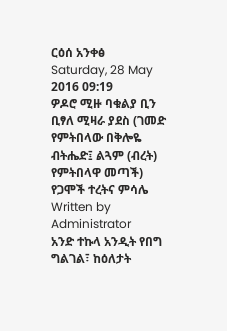ርዕሰ አንቀፅ
Saturday, 28 May 2016 09:19
ዎዶሮ ሚዙ ባቁልያ ቢን ቢፃለ ሚዛራ ያደስ (ገመድ የምትበላው በቅሎዬ ብትሔድ፤ ልጓም (ብረት) የምትበላዋ መጣች) የጋሞች ተረትና ምሳሌ
Written by Administrator
አንድ ተኩላ አንዲት የበግ ግልገል፣ ከዕለታት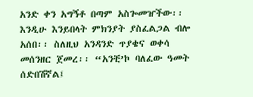አንድ ቀን አግኝቶ በጣም አስጐመዠችው፡፡ እንዲሁ እንይበላት ምክንያት ያስፈልጋል ብሎ አሰበ፡፡ ስለዚህ አንዳንድ ጥያቄና ወቀሳ መሰንዘር ጀመረ፡፡ “አንቺ’ኮ ባለፈው ዓመት ሰድበሽኛል፤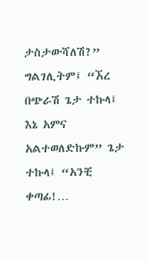ታስታውሻለሽ?” ግልገሊትም፤ “ኧረ በጭራሽ ጌታ ተኩላ፤ እኔ አምና አልተወለድኩም” ጌታ ተኩላ፤ “አንቺ ቀጣፊ!…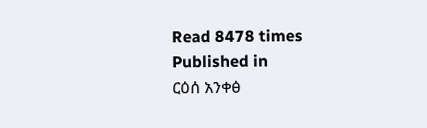Read 8478 times
Published in
ርዕሰ አንቀፅ